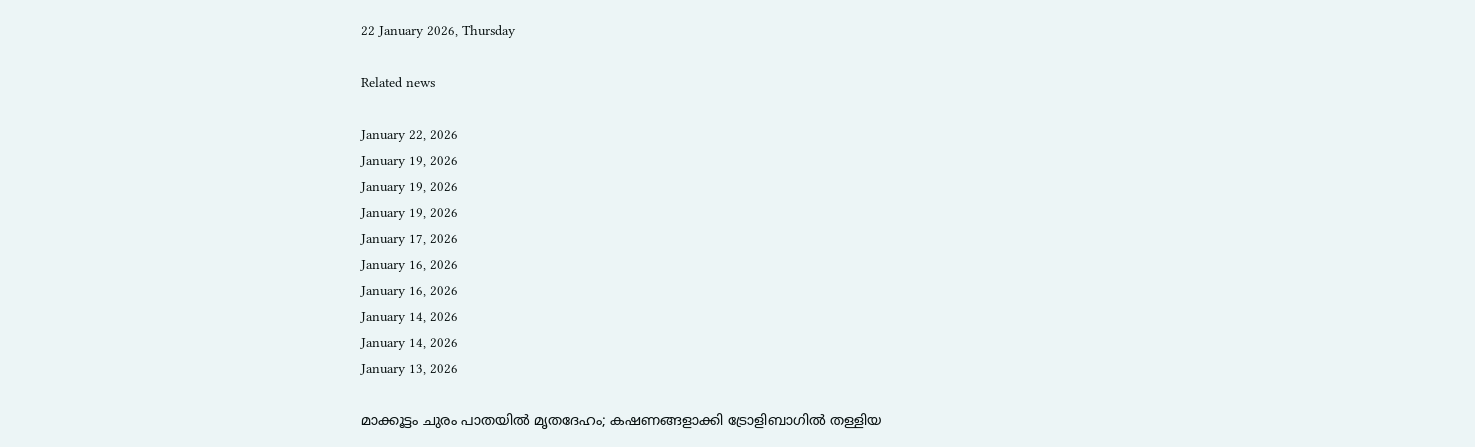22 January 2026, Thursday

Related news

January 22, 2026
January 19, 2026
January 19, 2026
January 19, 2026
January 17, 2026
January 16, 2026
January 16, 2026
January 14, 2026
January 14, 2026
January 13, 2026

മാക്കൂട്ടം ചുരം പാതയിൽ മൃതദേഹം; കഷണങ്ങളാക്കി ട്രോളിബാഗിൽ തള്ളിയ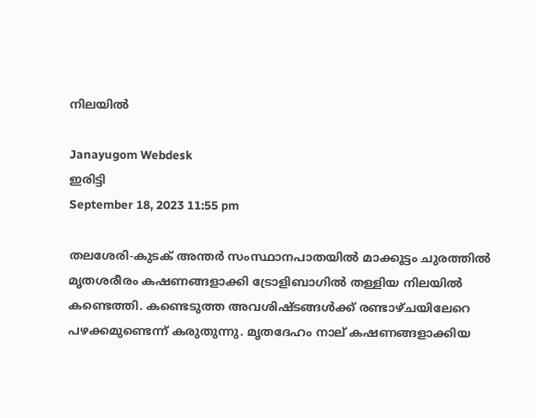നിലയിൽ

Janayugom Webdesk
ഇരിട്ടി
September 18, 2023 11:55 pm

തലശേരി-കുടക് അന്തർ സംസ്ഥാനപാതയിൽ മാക്കൂട്ടം ചുരത്തിൽ മൃതശരീരം കഷണങ്ങളാക്കി ട്രോളിബാഗിൽ തള്ളിയ നിലയിൽ കണ്ടെത്തി. കണ്ടെടുത്ത അവശിഷ്ടങ്ങള്‍ക്ക് രണ്ടാഴ്ചയിലേറെ പഴക്കമുണ്ടെന്ന് കരുതുന്നു. മൃതദേഹം നാല് കഷണങ്ങളാക്കിയ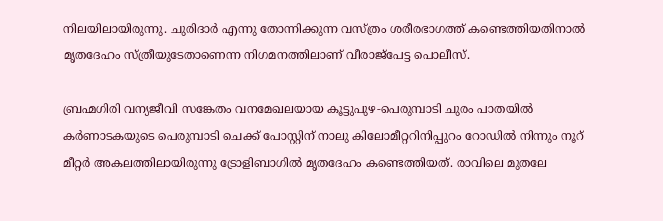നിലയിലായിരുന്നു. ചുരിദാർ എന്നു തോന്നിക്കുന്ന വസ്ത്രം ശരീരഭാഗത്ത് കണ്ടെത്തിയതിനാൽ മൃതദേഹം സ്ത്രീയുടേതാണെന്ന നിഗമനത്തിലാണ് വീരാജ്പേട്ട പൊലീസ്.

ബ്രഹ്മഗിരി വന്യജീവി സങ്കേതം വനമേഖലയായ കൂട്ടുപുഴ‑പെരുമ്പാടി ചുരം പാതയിൽ കർണാടകയുടെ പെരുമ്പാടി ചെക്ക് പോസ്റ്റിന് നാലു കിലോമീറ്ററിനിപ്പുറം റോഡിൽ നിന്നും നൂറ് മീറ്റര്‍ അകലത്തിലായിരുന്നു ട്രോളിബാഗിൽ മൃതദേഹം കണ്ടെത്തിയത്. രാവിലെ മുതലേ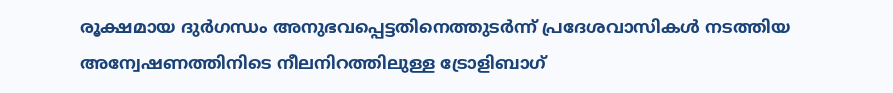രൂക്ഷമായ ദുർഗന്ധം അനുഭവപ്പെട്ടതിനെത്തുടർന്ന് പ്രദേശവാസികൾ നടത്തിയ അന്വേഷണത്തിനിടെ നീലനിറത്തിലുള്ള ട്രോളിബാഗ്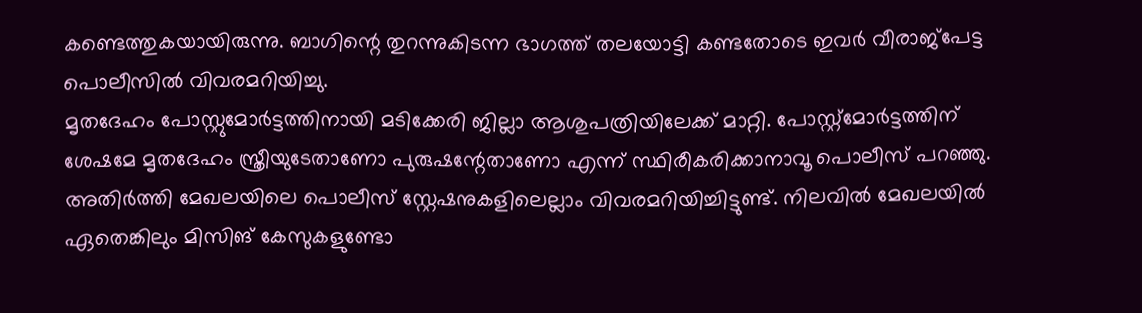കണ്ടെത്തുകയായിരുന്നു. ബാഗിന്റെ തുറന്നുകിടന്ന ഭാഗത്ത് തലയോട്ടി കണ്ടതോടെ ഇവർ വീരാജ്പേട്ട പൊലീസിൽ വിവരമറിയിച്ചു.
മൃതദേഹം പോസ്റ്റുമോർട്ടത്തിനായി മടിക്കേരി ജില്ലാ ആശുപത്രിയിലേക്ക് മാറ്റി. പോസ്റ്റ്മോർട്ടത്തിന് ശേഷമേ മൃതദേഹം സ്ത്രീയുടേതാണോ പുരുഷന്റേതാണോ എന്ന് സ്ഥിരീകരിക്കാനാവൂ പൊലീസ് പറഞ്ഞു. അതിർത്തി മേഖലയിലെ പൊലീസ് സ്റ്റേഷനുകളിലെല്ലാം വിവരമറിയിച്ചിട്ടുണ്ട്. നിലവിൽ മേഖലയിൽ ഏതെങ്കിലും മിസിങ് കേസുകളുണ്ടോ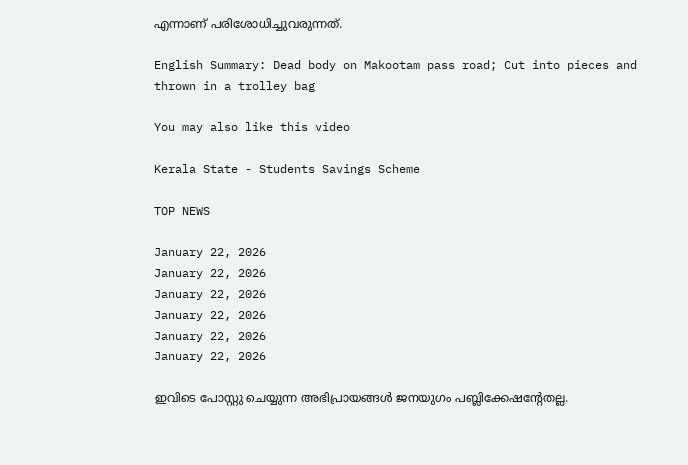എന്നാണ് പരിശോധിച്ചുവരുന്നത്.

English Summary: Dead body on Makootam pass road; Cut into pieces and thrown in a trolley bag

You may also like this video

Kerala State - Students Savings Scheme

TOP NEWS

January 22, 2026
January 22, 2026
January 22, 2026
January 22, 2026
January 22, 2026
January 22, 2026

ഇവിടെ പോസ്റ്റു ചെയ്യുന്ന അഭിപ്രായങ്ങള്‍ ജനയുഗം പബ്ലിക്കേഷന്റേതല്ല.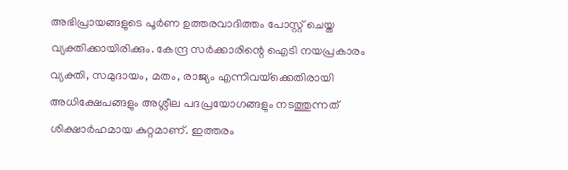അഭിപ്രായങ്ങളുടെ പൂര്‍ണ ഉത്തരവാദിത്തം പോസ്റ്റ് ചെയ്ത വ്യക്തിക്കായിരിക്കും. കേന്ദ്ര സര്‍ക്കാരിന്റെ ഐടി നയപ്രകാരം വ്യക്തി, സമുദായം, മതം, രാജ്യം എന്നിവയ്‌ക്കെതിരായി അധിക്ഷേപങ്ങളും അശ്ലീല പദപ്രയോഗങ്ങളും നടത്തുന്നത് ശിക്ഷാര്‍ഹമായ കുറ്റമാണ്. ഇത്തരം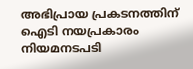അഭിപ്രായ പ്രകടനത്തിന് ഐടി നയപ്രകാരം നിയമനടപടി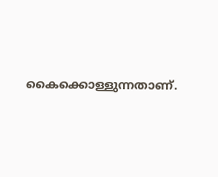കൈക്കൊള്ളുന്നതാണ്.